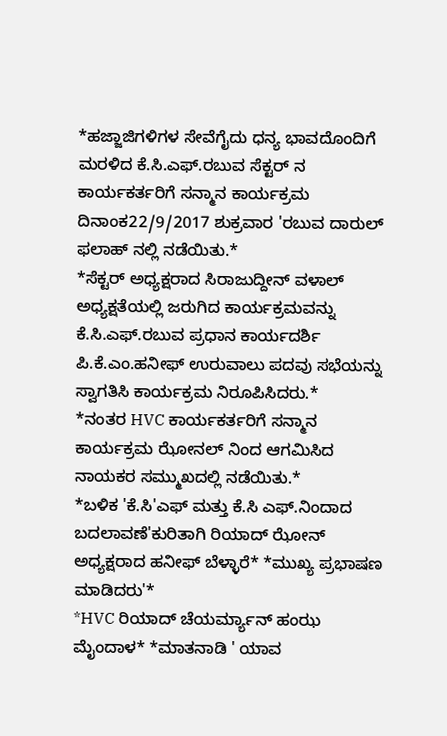*ಹಜ್ಜಾಜಿಗಳಿಗಳ ಸೇವೆಗೈದು ಧನ್ಯ ಭಾವದೊಂದಿಗೆ ಮರಳಿದ ಕೆ.ಸಿ.ಎಫ್.ರಬುವ ಸೆಕ್ಟರ್ ನ ಕಾರ್ಯಕರ್ತರಿಗೆ ಸನ್ಮಾನ ಕಾರ್ಯಕ್ರಮ ದಿನಾಂಕ22/9/2017 ಶುಕ್ರವಾರ 'ರಬುವ ದಾರುಲ್ ಫಲಾಹ್ ನಲ್ಲಿ ನಡೆಯಿತು.*
*ಸೆಕ್ಟರ್ ಅಧ್ಯಕ್ಷರಾದ ಸಿರಾಜುದ್ದೀನ್ ವಳಾಲ್ ಅಧ್ಯಕ್ಷತೆಯಲ್ಲಿ ಜರುಗಿದ ಕಾರ್ಯಕ್ರಮವನ್ನು ಕೆ.ಸಿ.ಎಫ್.ರಬುವ ಪ್ರಧಾನ ಕಾರ್ಯದರ್ಶಿ ಪಿ.ಕೆ.ಎಂ.ಹನೀಫ್ ಉರುವಾಲು ಪದವು ಸಭೆಯನ್ನು ಸ್ವಾಗತಿಸಿ ಕಾರ್ಯಕ್ರಮ ನಿರೂಪಿಸಿದರು.*
*ನಂತರ HVC ಕಾರ್ಯಕರ್ತರಿಗೆ ಸನ್ಮಾನ ಕಾರ್ಯಕ್ರಮ ಝೋನಲ್ ನಿಂದ ಆಗಮಿಸಿದ ನಾಯಕರ ಸಮ್ಮುಖದಲ್ಲಿ ನಡೆಯಿತು.*
*ಬಳಿಕ 'ಕೆ.ಸಿ'ಎಫ್ ಮತ್ತು ಕೆ.ಸಿ ಎಫ್.ನಿಂದಾದ ಬದಲಾವಣೆ'ಕುರಿತಾಗಿ ರಿಯಾದ್ ಝೋನ್ ಅಧ್ಯಕ್ಷರಾದ ಹನೀಫ್ ಬೆಳ್ಳಾರೆ* *ಮುಖ್ಯ ಪ್ರಭಾಷಣ ಮಾಡಿದರು'*
*HVC ರಿಯಾದ್ ಚೆಯರ್ಮ್ಯಾನ್ ಹಂಝ ಮೈಂದಾಳ* *ಮಾತನಾಡಿ ' ಯಾವ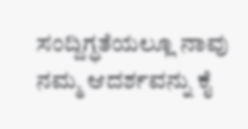ಸಂದ್ದಿಗ್ಧತೆಯಲ್ಲೂ ನಾವು ನಮ್ಮ ಆದರ್ಶವನ್ನು ಕೈ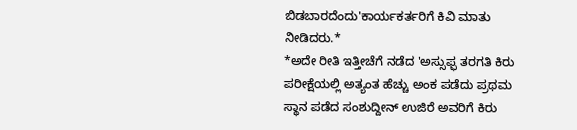ಬಿಡಬಾರದೆಂದು'ಕಾರ್ಯಕರ್ತರಿಗೆ ಕಿವಿ ಮಾತು ನೀಡಿದರು.*
*ಅದೇ ರೀತಿ ಇತ್ತೀಚೆಗೆ ನಡೆದ 'ಅಸ್ಸುಫ್ಫ ತರಗತಿ ಕಿರು ಪರೀಕ್ಷೆಯಲ್ಲಿ ಅತ್ಯಂತ ಹೆಚ್ಚು ಅಂಕ ಪಡೆದು ಪ್ರಥಮ ಸ್ಥಾನ ಪಡೆದ ಸಂಶುದ್ದೀನ್ ಉಜಿರೆ ಅವರಿಗೆ ಕಿರು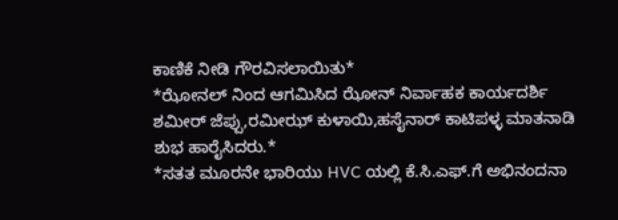ಕಾಣಿಕೆ ನೀಡಿ ಗೌರವಿಸಲಾಯಿತು*
*ಝೋನಲ್ ನಿಂದ ಆಗಮಿಸಿದ ಝೋನ್ ನಿರ್ವಾಹಕ ಕಾರ್ಯದರ್ಶಿ ಶಮೀರ್ ಜೆಪ್ಪು,ರಮೀಝ್ ಕುಳಾಯಿ,ಹಸೈನಾರ್ ಕಾಟಿಪಳ್ಳ ಮಾತನಾಡಿ ಶುಭ ಹಾರೈಸಿದರು.*
*ಸತತ ಮೂರನೇ ಭಾರಿಯು HVC ಯಲ್ಲಿ ಕೆ.ಸಿ.ಎಫ್.ಗೆ ಅಭಿನಂದನಾ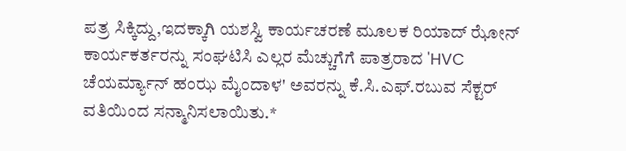ಪತ್ರ ಸಿಕ್ಕಿದ್ದು,ಇದಕ್ಕಾಗಿ ಯಶಸ್ವಿ ಕಾರ್ಯಚರಣೆ ಮೂಲಕ ರಿಯಾದ್ ಝೋನ್ ಕಾರ್ಯಕರ್ತರನ್ನು ಸಂಘಟಿಸಿ ಎಲ್ಲರ ಮೆಚ್ಚುಗೆಗೆ ಪಾತ್ರರಾದ 'HVC ಚೆಯರ್ಮ್ಯಾನ್ ಹಂಝ ಮೈಂದಾಳ' ಅವರನ್ನು ಕೆ.ಸಿ.ಎಫ್.ರಬುವ ಸೆಕ್ಟರ್ ವತಿಯಿಂದ ಸನ್ಮಾನಿಸಲಾಯಿತು.*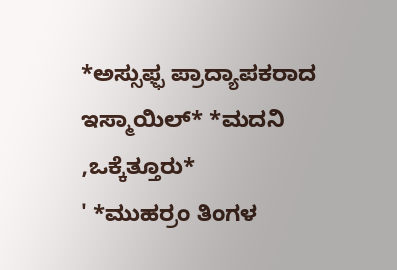*ಅಸ್ಸುಫ್ಫ ಪ್ರಾದ್ಯಾಪಕರಾದ ಇಸ್ಮಾಯಿಲ್* *ಮದನಿ ,ಒಕ್ಕೆತ್ತೂರು*
' *ಮುಹರ್ರಂ ತಿಂಗಳ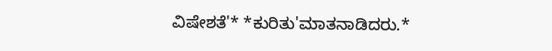ವಿಷೇಶತೆ'* *ಕುರಿತು'ಮಾತನಾಡಿದರು.*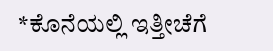*ಕೊನೆಯಲ್ಲಿ ಇತ್ತೀಚೆಗೆ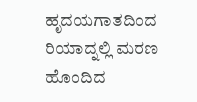ಹೃದಯಗಾತದಿಂದ ರಿಯಾದ್ನಲ್ಲಿ ಮರಣ ಹೊಂದಿದ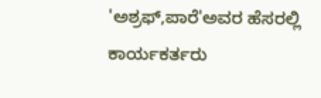'ಅಶ್ರಫ್,ಪಾರೆ'ಅವರ ಹೆಸರಲ್ಲಿ ಕಾರ್ಯಕರ್ತರು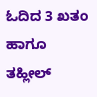ಓದಿದ 3 ಖತಂ ಹಾಗೂ ತಹ್ಲೀಲ್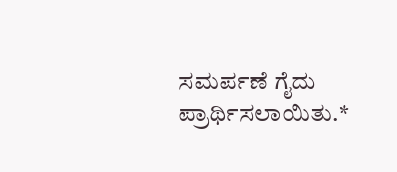ಸಮರ್ಪಣೆ ಗೈದು ಪ್ರಾರ್ಥಿಸಲಾಯಿತು.*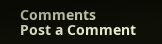Comments
Post a Comment